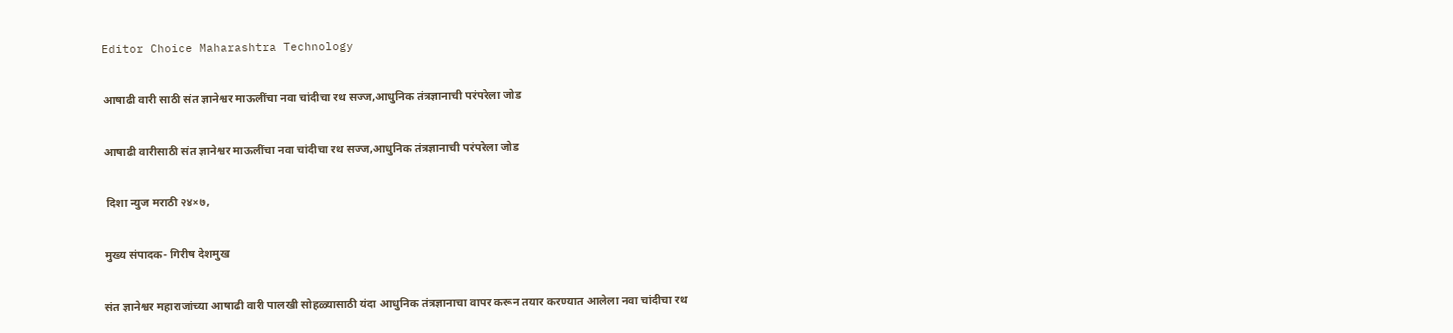Editor Choice Maharashtra Technology

आषाढी वारी साठी संत ज्ञानेश्वर माऊलींचा नवा चांदीचा रथ सज्ज,आधुनिक तंत्रज्ञानाची परंपरेला जोड

आषाढी वारीसाठी संत ज्ञानेश्वर माऊलींचा नवा चांदीचा रथ सज्ज,आधुनिक तंत्रज्ञानाची परंपरेला जोड

 दिशा न्युज मराठी २४×७,

मुख्य संपादक- गिरीष देशमुख

संत ज्ञानेश्वर महाराजांच्या आषाढी वारी पालखी सोहळ्यासाठी यंदा आधुनिक तंत्रज्ञानाचा वापर करून तयार करण्यात आलेला नवा चांदीचा रथ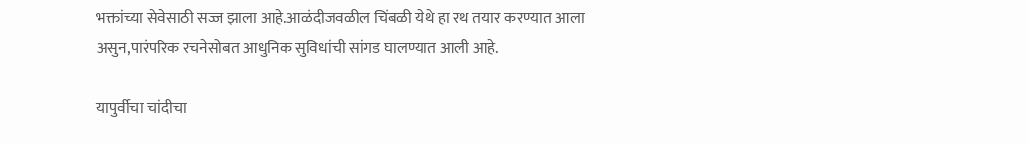भक्तांच्या सेवेसाठी सज्ज झाला आहे.आळंदीजवळील चिंबळी येथे हा रथ तयार करण्यात आला असुन,पारंपरिक रचनेसोबत आधुनिक सुविधांची सांगड घालण्यात आली आहे.

यापुर्वीचा चांदीचा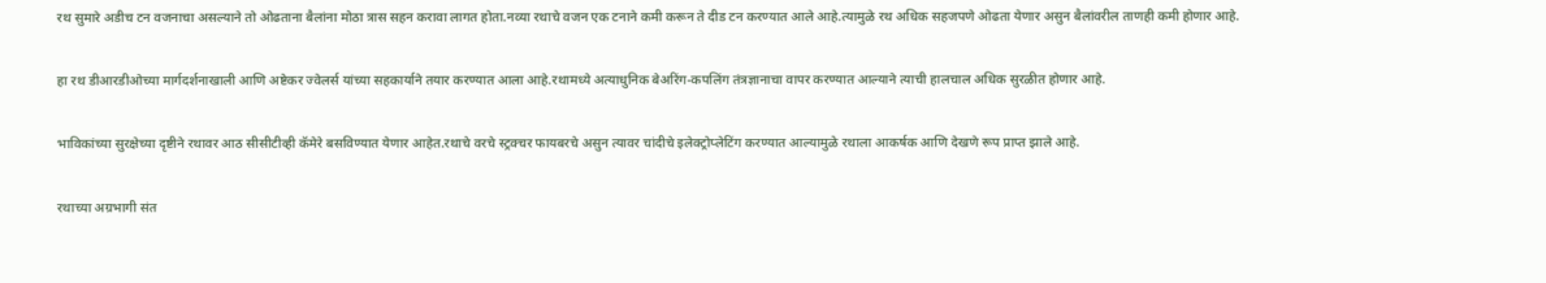रथ सुमारे अडीच टन वजनाचा असल्याने तो ओढताना बैलांना मोठा त्रास सहन करावा लागत होता.नव्या रथाचे वजन एक टनाने कमी करून ते दीड टन करण्यात आले आहे.त्यामुळे रथ अधिक सहजपणे ओढता येणार असुन बैलांवरील ताणही कमी होणार आहे.

हा रथ डीआरडीओच्या मार्गदर्शनाखाली आणि अष्टेकर ज्वेलर्स यांच्या सहकार्याने तयार करण्यात आला आहे.रथामध्ये अत्याधुनिक बेअरिंग-कपलिंग तंत्रज्ञानाचा वापर करण्यात आल्याने त्याची हालचाल अधिक सुरळीत होणार आहे.

भाविकांच्या सुरक्षेच्या दृष्टीने रथावर आठ सीसीटीव्ही कॅमेरे बसविण्यात येणार आहेत.रथाचे वरचे स्ट्रक्चर फायबरचे असुन त्यावर चांदीचे इलेक्ट्रोप्लेटिंग करण्यात आल्यामुळे रथाला आकर्षक आणि देखणे रूप प्राप्त झाले आहे.

रथाच्या अग्रभागी संत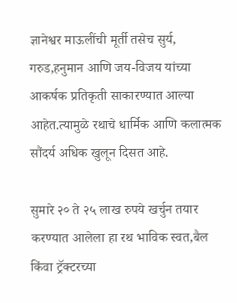ज्ञानेश्वर माऊलींची मूर्ती तसेच सुर्य, गरुड,हनुमान आणि जय-विजय यांच्या आकर्षक प्रतिकृती साकारण्यात आल्या आहेत.त्यामुळे रथाचे धार्मिक आणि कलात्मक सौंदर्य अधिक खुलून दिसत आहे.

सुमारे २० ते २५ लाख रुपये खर्चुन तयार करण्यात आलेला हा रथ भाविक स्वत,बैल किंवा ट्रॅक्टरच्या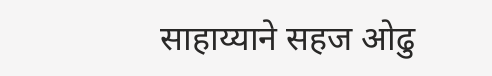साहाय्याने सहज ओढु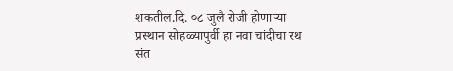शकतील.दि. ०८ जुलै रोजी होणाऱ्या प्रस्थान सोहळ्यापुर्वी हा नवा चांदीचा रथ संत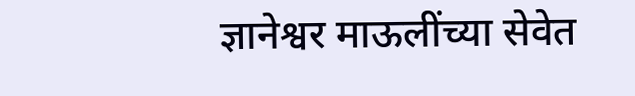ज्ञानेश्वर माऊलींच्या सेवेत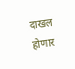दाखल होणार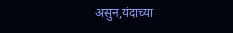असुन,यंदाच्या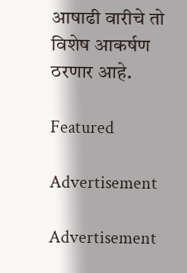आषाढी वारीचे तो विशेष आकर्षण ठरणार आहे.

Featured

Advertisement

Advertisement